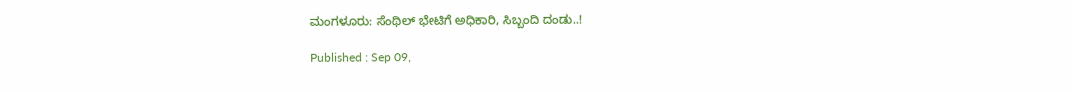ಮಂಗಳೂರು: ಸೆಂಥಿಲ್ ಭೇಟಿಗೆ ಅಧಿಕಾರಿ, ಸಿಬ್ಬಂದಿ ದಂಡು..!

Published : Sep 09,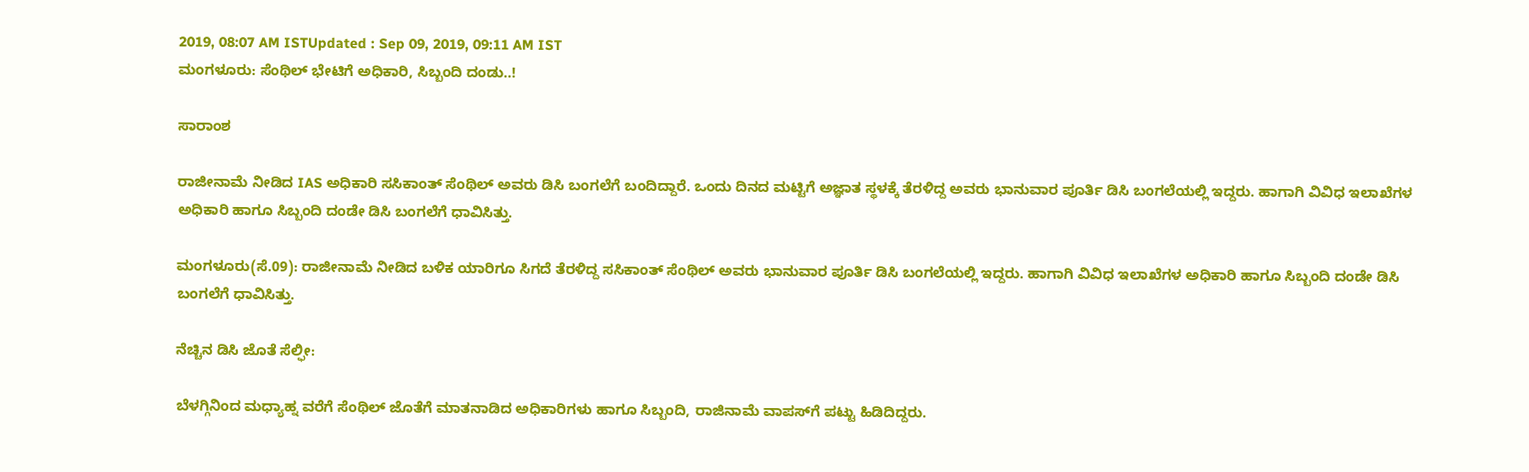2019, 08:07 AM ISTUpdated : Sep 09, 2019, 09:11 AM IST
ಮಂಗಳೂರು: ಸೆಂಥಿಲ್ ಭೇಟಿಗೆ ಅಧಿಕಾರಿ, ಸಿಬ್ಬಂದಿ ದಂಡು..!

ಸಾರಾಂಶ

ರಾಜೀನಾಮೆ ನೀಡಿದ IAS ಅಧಿಕಾರಿ ಸಸಿಕಾಂತ್ ಸೆಂಥಿಲ್ ಅವರು ಡಿಸಿ ಬಂಗಲೆಗೆ ಬಂದಿದ್ದಾರೆ. ಒಂದು ದಿನದ ಮಟ್ಟಿಗೆ ಅಜ್ಞಾತ ಸ್ಥಳಕ್ಕೆ ತೆರಳಿದ್ದ ಅವರು ಭಾನುವಾರ ಪೂರ್ತಿ ಡಿಸಿ ಬಂಗಲೆಯಲ್ಲಿ ಇದ್ದರು. ಹಾಗಾಗಿ ವಿವಿಧ ಇಲಾಖೆಗಳ ಅಧಿಕಾರಿ ಹಾಗೂ ಸಿಬ್ಬಂದಿ ದಂಡೇ ಡಿಸಿ ಬಂಗಲೆಗೆ ಧಾವಿಸಿತ್ತು.

ಮಂಗಳೂರು(ಸೆ.09): ರಾಜೀನಾಮೆ ನೀಡಿದ ಬಳಿಕ ಯಾರಿಗೂ ಸಿಗದೆ ತೆರಳಿದ್ದ ಸಸಿಕಾಂತ್‌ ಸೆಂಥಿಲ್‌ ಅವರು ಭಾನುವಾರ ಪೂರ್ತಿ ಡಿಸಿ ಬಂಗಲೆಯಲ್ಲಿ ಇದ್ದರು. ಹಾಗಾಗಿ ವಿವಿಧ ಇಲಾಖೆಗಳ ಅಧಿಕಾರಿ ಹಾಗೂ ಸಿಬ್ಬಂದಿ ದಂಡೇ ಡಿಸಿ ಬಂಗಲೆಗೆ ಧಾವಿಸಿತ್ತು.

ನೆಚ್ಚಿನ ಡಿಸಿ ಜೊತೆ ಸೆಲ್ಫೀ:

ಬೆಳಗ್ಗಿನಿಂದ ಮಧ್ಯಾಹ್ನ ವರೆಗೆ ಸೆಂಥಿಲ್‌ ಜೊತೆಗೆ ಮಾತನಾಡಿದ ಅಧಿಕಾರಿಗಳು ಹಾಗೂ ಸಿಬ್ಬಂದಿ, ರಾಜಿನಾಮೆ ವಾಪಸ್‌ಗೆ ಪಟ್ಟು ಹಿಡಿದಿದ್ದರು.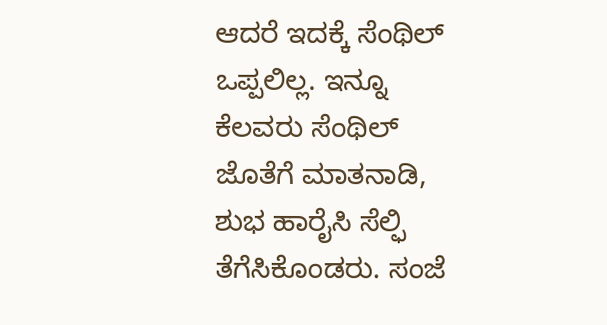ಆದರೆ ಇದಕ್ಕೆ ಸೆಂಥಿಲ್‌ ಒಪ್ಪಲಿಲ್ಲ. ಇನ್ನೂ ಕೆಲವರು ಸೆಂಥಿಲ್‌ ಜೊತೆಗೆ ಮಾತನಾಡಿ, ಶುಭ ಹಾರೈಸಿ ಸೆಲ್ಫಿ ತೆಗೆಸಿಕೊಂಡರು. ಸಂಜೆ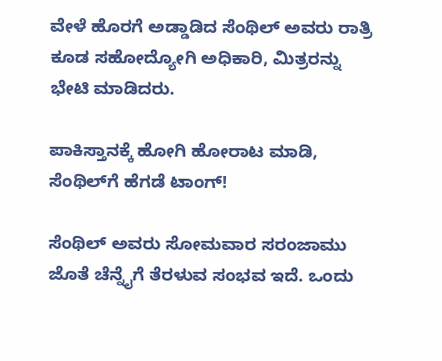ವೇಳೆ ಹೊರಗೆ ಅಡ್ಡಾಡಿದ ಸೆಂಥಿಲ್‌ ಅವರು ರಾತ್ರಿ ಕೂಡ ಸಹೋದ್ಯೋಗಿ ಅಧಿಕಾರಿ, ಮಿತ್ರರನ್ನು ಭೇಟಿ ಮಾಡಿದರು.

ಪಾಕಿಸ್ತಾನಕ್ಕೆ ಹೋಗಿ ಹೋರಾಟ ಮಾಡಿ, ಸೆಂಥಿಲ್‌ಗೆ ಹೆಗಡೆ ಟಾಂಗ್!

ಸೆಂಥಿಲ್‌ ಅವರು ಸೋಮವಾರ ಸರಂಜಾಮು ಜೊತೆ ಚೆನ್ನೈಗೆ ತೆರಳುವ ಸಂಭವ ಇದೆ. ಒಂದು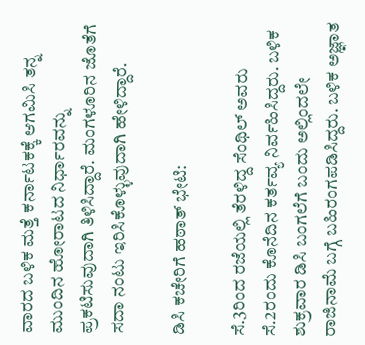ವಾರದ ಬಳಿಕ ಮತ್ತೆ ಕರ್ನಾಟಕಕ್ಕೆ ಆಗಮಿಸಿ ತನ್ನ ಮುಂದಿನ ಹೋರಾಟದ ನಿರ್ಧಾರವನ್ನು ಪ್ರಕಟಿಸುವುದಾಗಿ ತಿಳಿಸಿದ್ದಾರೆ. ಮಂಗಳೂರಿನ ಜೊತೆಗೆ ಸದಾ ನಂಟು ಇರಿಸಿಕೊಳ್ಳುವುದಾಗಿ ಹೇಳಿದ್ದಾರೆ.

ಡಿಸಿ ಕಚೇರಿಗೆ ಹಠಾತ್‌ ಭೇಟಿ:

ಸೆ.3ರಿಂದ ರಜೆಯಲ್ಲಿ ತೆರಳಿದ್ದ ಸೆಂಥಿಲ್‌ ಅವರು ಸೆ.2ರಂದು ಕೊನೆದಿನ ಕರ್ತವ್ಯ ನಿರ್ವಹಿಸಿದ್ದರು. ಬಳಿಕ ಶುಕ್ರವಾರ ಡಿಸಿ ಬಂಗಲೆಗೆ ಬಂದು ಅಲ್ಲಿಂದಲೇ ರಾಜಿನಾಮೆ ಬಗ್ಗೆ ಬಹಿರಂಗಪಡಿಸಿದ್ದರು. ಬಳಿಕ ಅಜ್ಞಾತ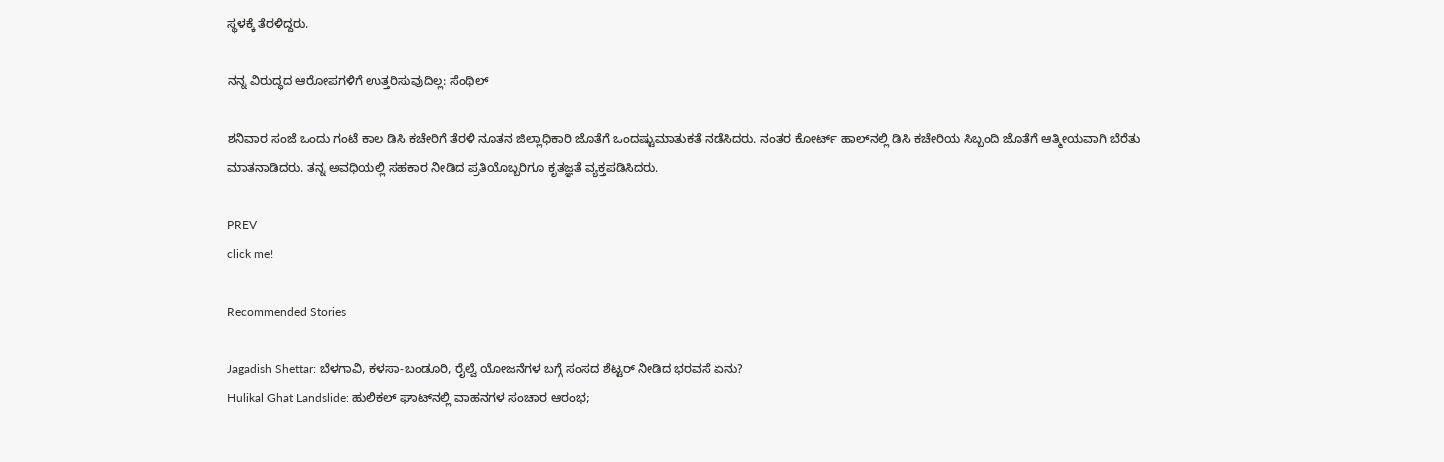ಸ್ಥಳಕ್ಕೆ ತೆರಳಿದ್ದರು.

ನನ್ನ ವಿರುದ್ಧದ ಆರೋಪಗಳಿಗೆ ಉತ್ತರಿಸುವುದಿಲ್ಲ: ಸೆಂಥಿಲ್

ಶನಿವಾರ ಸಂಜೆ ಒಂದು ಗಂಟೆ ಕಾಲ ಡಿಸಿ ಕಚೇರಿಗೆ ತೆರಳಿ ನೂತನ ಜಿಲ್ಲಾಧಿಕಾರಿ ಜೊತೆಗೆ ಒಂದಷ್ಟುಮಾತುಕತೆ ನಡೆಸಿದರು. ನಂತರ ಕೋರ್ಟ್‌ ಹಾಲ್‌ನಲ್ಲಿ ಡಿಸಿ ಕಚೇರಿಯ ಸಿಬ್ಬಂದಿ ಜೊತೆಗೆ ಆತ್ಮೀಯವಾಗಿ ಬೆರೆತು ಮಾತನಾಡಿದರು. ತನ್ನ ಅವಧಿಯಲ್ಲಿ ಸಹಕಾರ ನೀಡಿದ ಪ್ರತಿಯೊಬ್ಬರಿಗೂ ಕೃತಜ್ಞತೆ ವ್ಯಕ್ತಪಡಿಸಿದರು.

PREV
click me!

Recommended Stories

Jagadish Shettar: ಬೆಳಗಾವಿ, ಕಳಸಾ-ಬಂಡೂರಿ, ರೈಲ್ವೆ ಯೋಜನೆಗಳ ಬಗ್ಗೆ ಸಂಸದ ಶೆಟ್ಟರ್ ನೀಡಿದ ಭರವಸೆ ಏನು?
Hulikal Ghat Landslide: ಹುಲಿಕಲ್ ಘಾಟ್‌ನಲ್ಲಿ ವಾಹನಗಳ ಸಂಚಾರ ಆರಂಭ;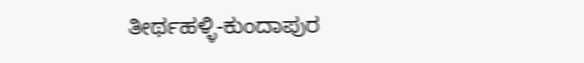ತೀರ್ಥಹಳ್ಳಿ-ಕುಂದಾಪುರ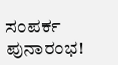ಸಂಪರ್ಕ ಪುನಾರಂಭ!